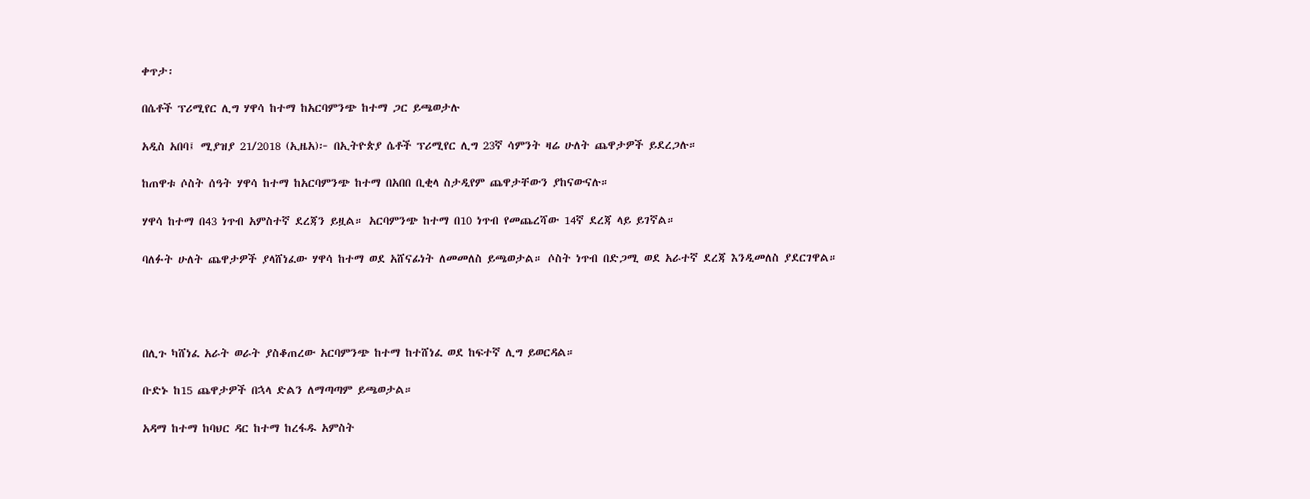ቀጥታ፡

በሴቶች ፕሪሚየር ሊግ ሃዋሳ ከተማ ከአርባምንጭ ከተማ ጋር ይጫወታሉ

አዲስ አበባ፤ ሚያዝያ 21/2018 (ኢዜአ)፦ በኢትዮጵያ ሴቶች ፕሪሚየር ሊግ 23ኛ ሳምንት ዛሬ ሁለት ጨዋታዎች ይደረጋሉ።

ከጠዋቱ ሶስት ሰዓት ሃዋሳ ከተማ ከአርባምንጭ ከተማ በአበበ ቢቂላ ስታዲየም ጨዋታቸውን ያከናውናሉ።

ሃዋሳ ከተማ በ43 ነጥብ አምስተኛ ደረጃን ይዟል። አርባምንጭ ከተማ በ10 ነጥብ የመጨረሻው 14ኛ ደረጃ ላይ ይገኛል።

ባለፉት ሁለት ጨዋታዎች ያላሸነፈው ሃዋሳ ከተማ ወደ አሸናፊነት ለመመለስ ይጫወታል። ሶስት ነጥብ በድጋሚ ወደ አራተኛ ደረጃ እንዲመለስ ያደርገዋል።




በሊጉ ካሸነፈ አራት ወራት ያስቆጠረው አርባምንጭ ከተማ ከተሸነፈ ወደ ከፍተኛ ሊግ ይወርዳል።

ቡድኑ ከ15 ጨዋታዎች በኋላ ድልን ለማጣጣም ይጫወታል።

አዳማ ከተማ ከባህር ዳር ከተማ ከረፋዱ አምስት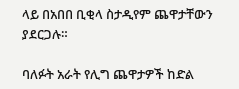ላይ በአበበ ቢቂላ ስታዲየም ጨዋታቸውን ያደርጋሉ።

ባለፉት አራት የሊግ ጨዋታዎች ከድል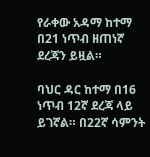የራቀው አዳማ ከተማ በ21 ነጥብ ዘጠነኛ ደረጃን ይዟል።

ባህር ዳር ከተማ በ16 ነጥብ 12ኛ ደረጃ ላይ ይገኛል። በ22ኛ ሳምንት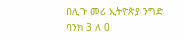በሊጉ መሪ ኢትዮጵያ ንግድ ባንክ 3 ለ 0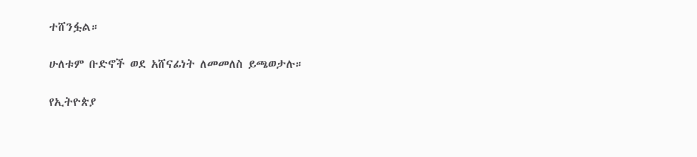ተሸንፏል።

ሁለቱም ቡድኖች ወደ አሸናፊነት ለመመለስ ይጫወታሉ።

የኢትዮጵያ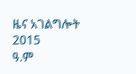ዜና አገልግሎት
2015
ዓ.ም